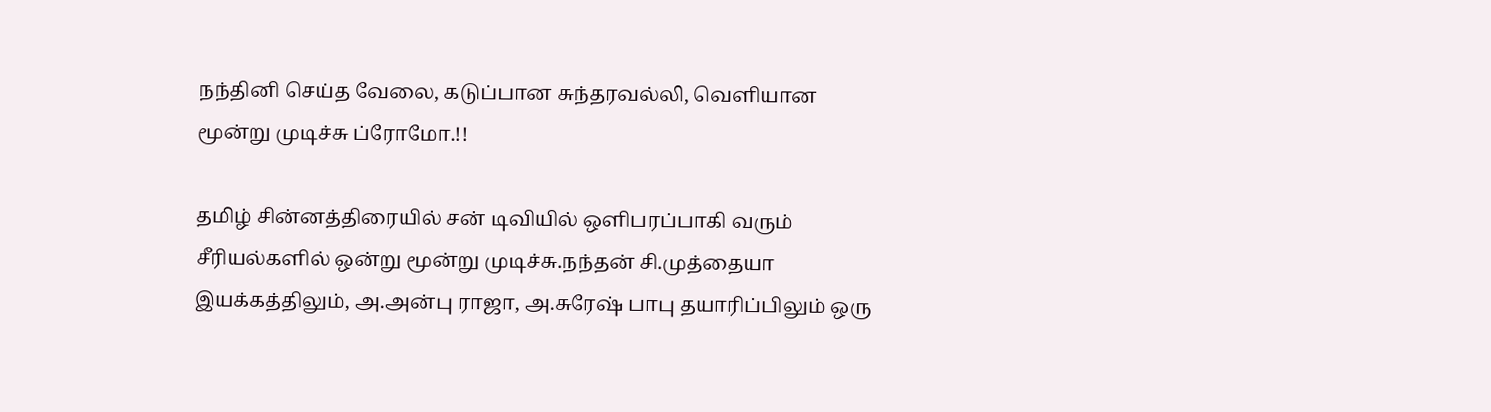நந்தினி செய்த வேலை, கடுப்பான சுந்தரவல்லி, வெளியான மூன்று முடிச்சு ப்ரோமோ.!!

தமிழ் சின்னத்திரையில் சன் டிவியில் ஒளிபரப்பாகி வரும் சீரியல்களில் ஒன்று மூன்று முடிச்சு.நந்தன் சி.முத்தையா இயக்கத்திலும், அ.அன்பு ராஜா, அ.சுரேஷ் பாபு தயாரிப்பிலும் ஒரு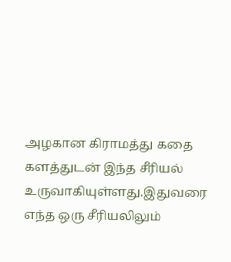அழகான கிராமத்து கதை களத்துடன் இந்த சீரியல் உருவாகியுள்ளது.இதுவரை எந்த ஒரு சீரியலிலும்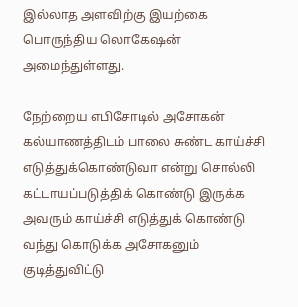இல்லாத அளவிற்கு இயற்கை பொருந்திய லொகேஷன் அமைந்துள்ளது.

நேற்றைய எபிசோடில் அசோகன் கல்யாணத்திடம் பாலை சுண்ட காய்ச்சி எடுத்துக்கொண்டுவா என்று சொல்லி கட்டாயப்படுத்திக் கொண்டு இருக்க அவரும் காய்ச்சி எடுத்துக் கொண்டு வந்து கொடுக்க அசோகனும் குடித்துவிட்டு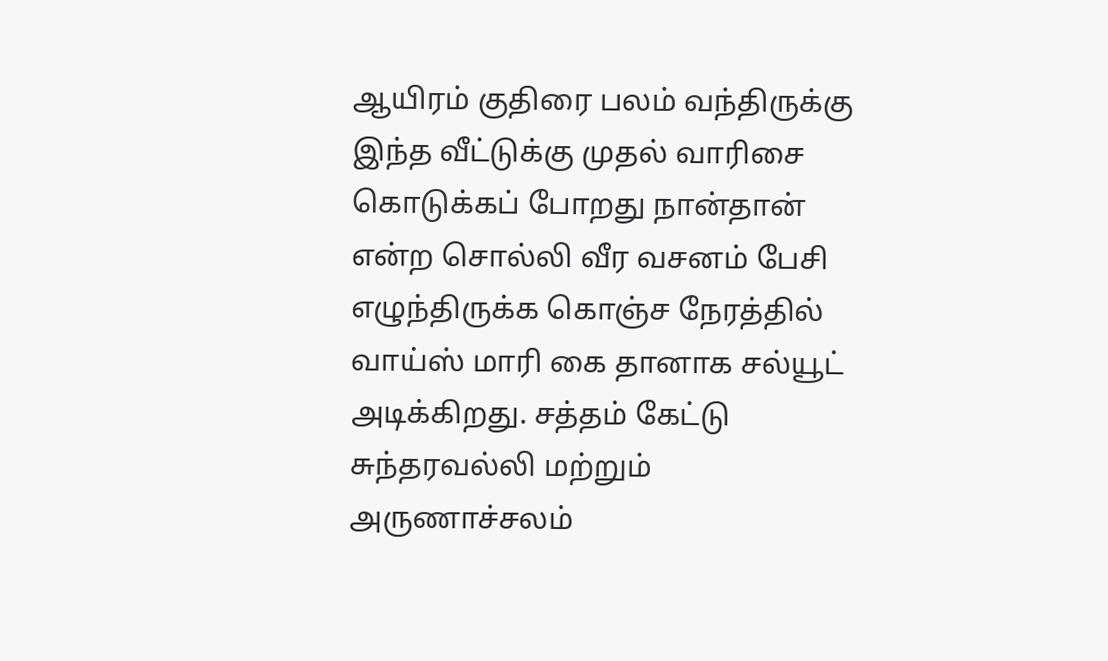ஆயிரம் குதிரை பலம் வந்திருக்கு இந்த வீட்டுக்கு முதல் வாரிசை கொடுக்கப் போறது நான்தான் என்ற சொல்லி வீர வசனம் பேசி எழுந்திருக்க கொஞ்ச நேரத்தில் வாய்ஸ் மாரி கை தானாக சல்யூட் அடிக்கிறது. சத்தம் கேட்டு சுந்தரவல்லி மற்றும் அருணாச்சலம்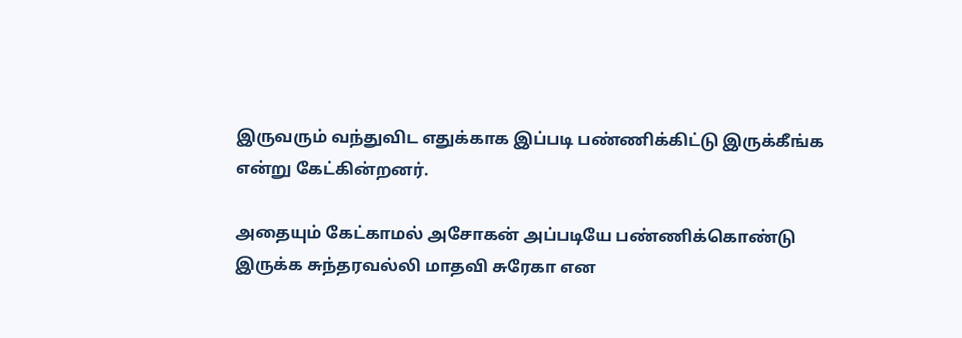இருவரும் வந்துவிட எதுக்காக இப்படி பண்ணிக்கிட்டு இருக்கீங்க என்று கேட்கின்றனர்.

அதையும் கேட்காமல் அசோகன் அப்படியே பண்ணிக்கொண்டு இருக்க சுந்தரவல்லி மாதவி சுரேகா என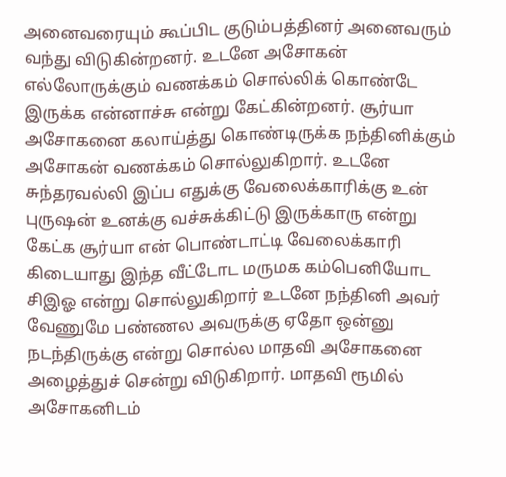அனைவரையும் கூப்பிட குடும்பத்தினர் அனைவரும் வந்து விடுகின்றனர். உடனே அசோகன் எல்லோருக்கும் வணக்கம் சொல்லிக் கொண்டே இருக்க என்னாச்சு என்று கேட்கின்றனர். சூர்யா அசோகனை கலாய்த்து கொண்டிருக்க நந்தினிக்கும் அசோகன் வணக்கம் சொல்லுகிறார். உடனே சுந்தரவல்லி இப்ப எதுக்கு வேலைக்காரிக்கு உன் புருஷன் உனக்கு வச்சுக்கிட்டு இருக்காரு என்று கேட்க சூர்யா என் பொண்டாட்டி வேலைக்காரி கிடையாது இந்த வீட்டோட மருமக கம்பெனியோட சிஇஓ என்று சொல்லுகிறார் உடனே நந்தினி அவர் வேணுமே பண்ணல அவருக்கு ஏதோ ஒன்னு நடந்திருக்கு என்று சொல்ல மாதவி அசோகனை அழைத்துச் சென்று விடுகிறார். மாதவி ரூமில் அசோகனிடம்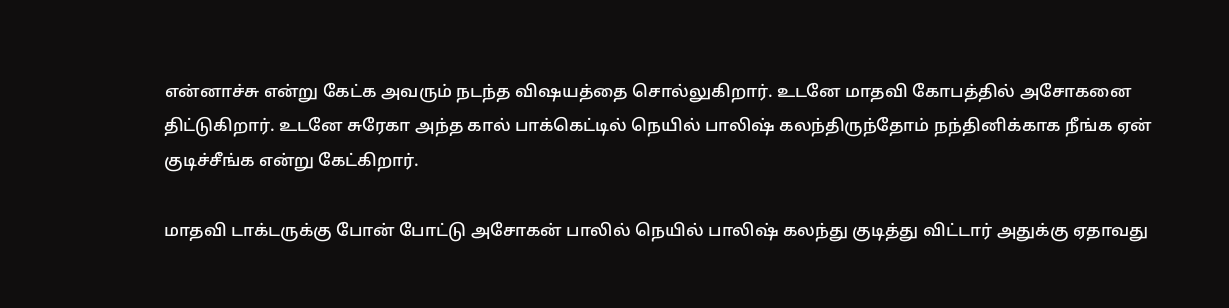என்னாச்சு என்று கேட்க அவரும் நடந்த விஷயத்தை சொல்லுகிறார். உடனே மாதவி கோபத்தில் அசோகனை திட்டுகிறார். உடனே சுரேகா அந்த கால் பாக்கெட்டில் நெயில் பாலிஷ் கலந்திருந்தோம் நந்தினிக்காக நீங்க ஏன் குடிச்சீங்க என்று கேட்கிறார்.

மாதவி டாக்டருக்கு போன் போட்டு அசோகன் பாலில் நெயில் பாலிஷ் கலந்து குடித்து விட்டார் அதுக்கு ஏதாவது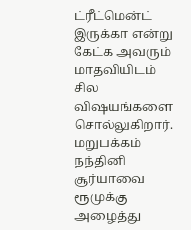ட்ரீட்மென்ட் இருக்கா என்று கேட்க அவரும் மாதவியிடம் சில விஷயங்களை சொல்லுகிறார். மறுபக்கம் நந்தினி சூர்யாவை ரூமுக்கு அழைத்து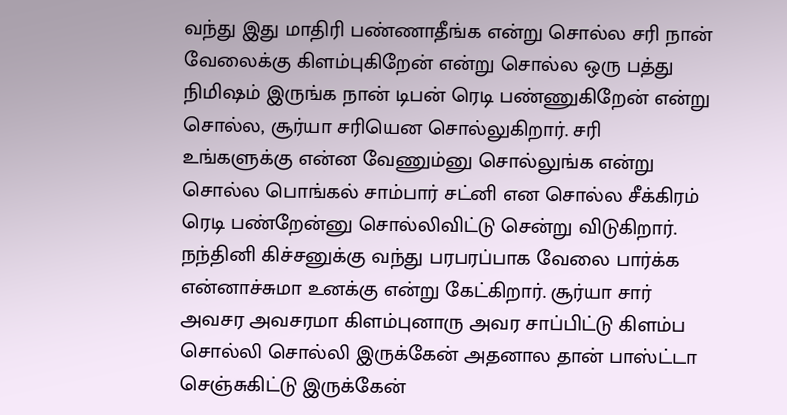வந்து இது மாதிரி பண்ணாதீங்க என்று சொல்ல சரி நான் வேலைக்கு கிளம்புகிறேன் என்று சொல்ல ஒரு பத்து நிமிஷம் இருங்க நான் டிபன் ரெடி பண்ணுகிறேன் என்று சொல்ல, சூர்யா சரியென சொல்லுகிறார். சரி உங்களுக்கு என்ன வேணும்னு சொல்லுங்க என்று சொல்ல பொங்கல் சாம்பார் சட்னி என சொல்ல சீக்கிரம் ரெடி பண்றேன்னு சொல்லிவிட்டு சென்று விடுகிறார். நந்தினி கிச்சனுக்கு வந்து பரபரப்பாக வேலை பார்க்க என்னாச்சுமா உனக்கு என்று கேட்கிறார். சூர்யா சார் அவசர அவசரமா கிளம்புனாரு அவர சாப்பிட்டு கிளம்ப சொல்லி சொல்லி இருக்கேன் அதனால தான் பாஸ்ட்டா செஞ்சுகிட்டு இருக்கேன்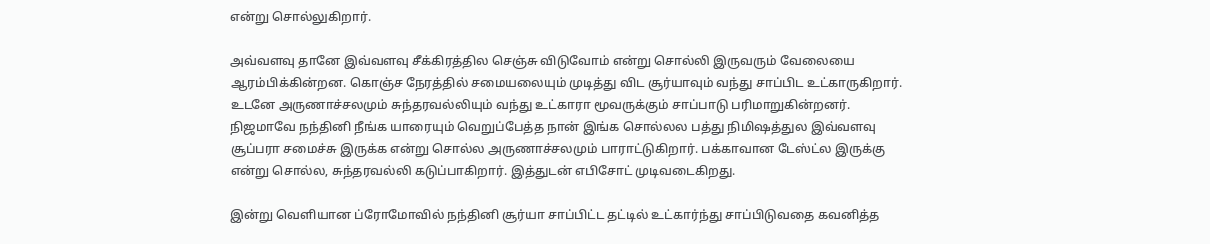என்று சொல்லுகிறார்.

அவ்வளவு தானே இவ்வளவு சீக்கிரத்தில செஞ்சு விடுவோம் என்று சொல்லி இருவரும் வேலையை ஆரம்பிக்கின்றன. கொஞ்ச நேரத்தில் சமையலையும் முடித்து விட சூர்யாவும் வந்து சாப்பிட உட்காருகிறார். உடனே அருணாச்சலமும் சுந்தரவல்லியும் வந்து உட்காரா மூவருக்கும் சாப்பாடு பரிமாறுகின்றனர். நிஜமாவே நந்தினி நீங்க யாரையும் வெறுப்பேத்த நான் இங்க சொல்லல பத்து நிமிஷத்துல இவ்வளவு சூப்பரா சமைச்சு இருக்க என்று சொல்ல அருணாச்சலமும் பாராட்டுகிறார். பக்காவான டேஸ்ட்ல இருக்கு என்று சொல்ல, சுந்தரவல்லி கடுப்பாகிறார். இத்துடன் எபிசோட் முடிவடைகிறது.

இன்று வெளியான ப்ரோமோவில் நந்தினி சூர்யா சாப்பிட்ட தட்டில் உட்கார்ந்து சாப்பிடுவதை கவனித்த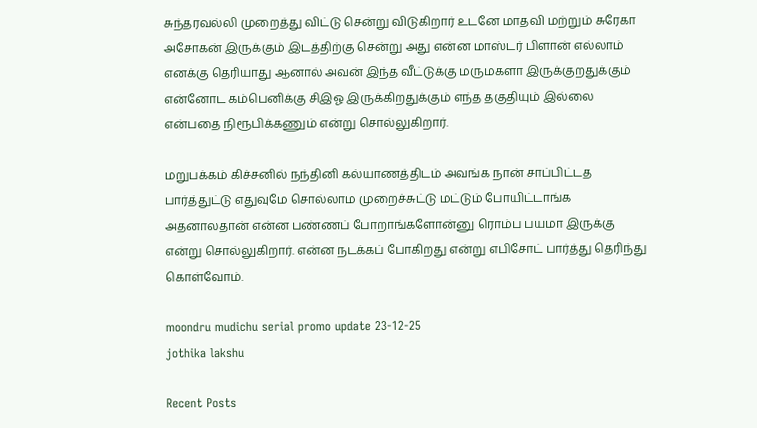சுந்தரவல்லி முறைத்து விட்டு சென்று விடுகிறார் உடனே மாதவி மற்றும் சுரேகா அசோகன் இருக்கும் இடத்திற்கு சென்று அது என்ன மாஸ்டர் பிளான் எல்லாம் எனக்கு தெரியாது ஆனால் அவன் இந்த வீட்டுக்கு மருமகளா இருக்குறதுக்கும் என்னோட கம்பெனிக்கு சிஇஓ இருக்கிறதுக்கும் எந்த தகுதியும் இல்லை என்பதை நிரூபிக்கணும் என்று சொல்லுகிறார்.

மறுபக்கம் கிச்சனில் நந்தினி கல்யாணத்திடம் அவங்க நான் சாப்பிட்டத பார்த்துட்டு எதுவுமே சொல்லாம முறைச்சுட்டு மட்டும் போயிட்டாங்க அதனாலதான் என்ன பண்ணப் போறாங்களோன்னு ரொம்ப பயமா இருக்கு என்று சொல்லுகிறார். என்ன நடக்கப் போகிறது என்று எபிசோட் பார்த்து தெரிந்து கொள்வோம்.

moondru mudichu serial promo update 23-12-25
jothika lakshu

Recent Posts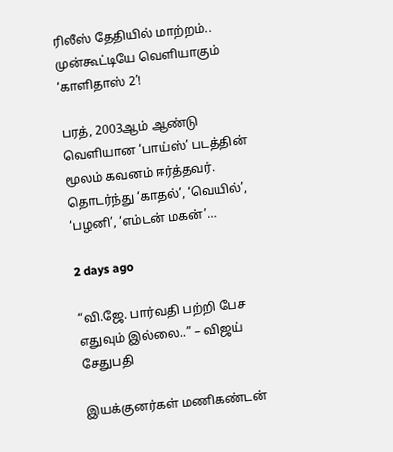ரிலீஸ் தேதியில் மாற்றம்.. முன்கூட்டியே வெளியாகும் ‘காளிதாஸ் 2’!

பரத், 2003ஆம் ஆண்டு வெளியான ‘பாய்ஸ்’ படத்தின் மூலம் கவனம் ஈர்த்தவர். தொடர்ந்து ‘காதல்’, ‘வெயில்’, ‘பழனி’, ‘எம்டன் மகன்’…

2 days ago

“வி.ஜே. பார்வதி பற்றி பேச எதுவும் இல்லை..” – விஜய் சேதுபதி

இயக்குனர்கள் மணிகண்டன்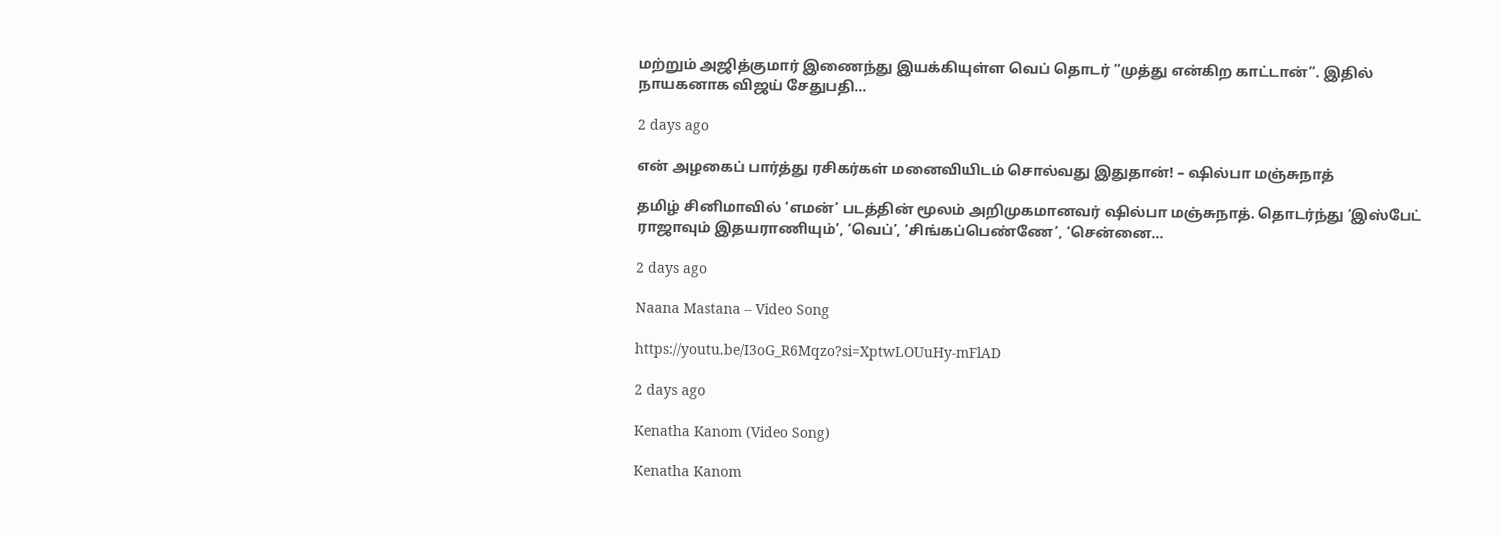மற்றும் அஜித்குமார் இணைந்து இயக்கியுள்ள வெப் தொடர் “முத்து என்கிற காட்டான்”. இதில் நாயகனாக விஜய் சேதுபதி…

2 days ago

என் அழகைப் பார்த்து ரசிகர்கள் மனைவியிடம் சொல்வது இதுதான்! – ஷில்பா மஞ்சுநாத்

தமிழ் சினிமாவில் ‘எமன்’ படத்தின் மூலம் அறிமுகமானவர் ஷில்பா மஞ்சுநாத். தொடர்ந்து ‘இஸ்பேட் ராஜாவும் இதயராணியும்’, ‘வெப்’, ‘சிங்கப்பெண்ணே’, ‘சென்னை…

2 days ago

Naana Mastana – Video Song

https://youtu.be/I3oG_R6Mqzo?si=XptwLOUuHy-mFlAD

2 days ago

Kenatha Kanom (Video Song)

Kenatha Kanom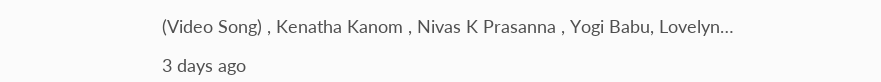(Video Song) , Kenatha Kanom , Nivas K Prasanna , Yogi Babu, Lovelyn…

3 days ago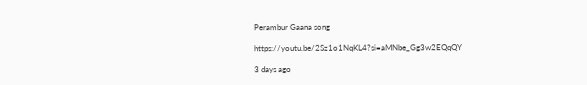Perambur Gaana song

https://youtu.be/2Sz1o1NqKL4?si=aMNbe_Gg3w2EQqQY

3 days ago